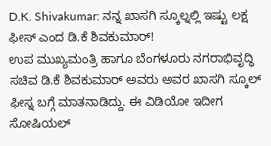D.K. Shivakumar: ನನ್ನ ಖಾಸಗಿ ಸ್ಕೂಲ್ನಲ್ಲಿ ಇಷ್ಟು ಲಕ್ಷ ಫೀಸ್ ಎಂದ ಡಿ.ಕೆ ಶಿವಕುಮಾರ್!
ಉಪ ಮುಖ್ಯಮಂತ್ರಿ ಹಾಗೂ ಬೆಂಗಳೂರು ನಗರಾಭಿವೃದ್ಧಿ ಸಚಿವ ಡಿ.ಕೆ ಶಿವಕುಮಾರ್ ಅವರು ಅವರ ಖಾಸಗಿ ಸ್ಕೂಲ್ ಫೀಸ್ನ ಬಗ್ಗೆ ಮಾತನಾಡಿದ್ದು. ಈ ವಿಡಿಯೋ ಇದೀಗ ಸೋಷಿಯಲ್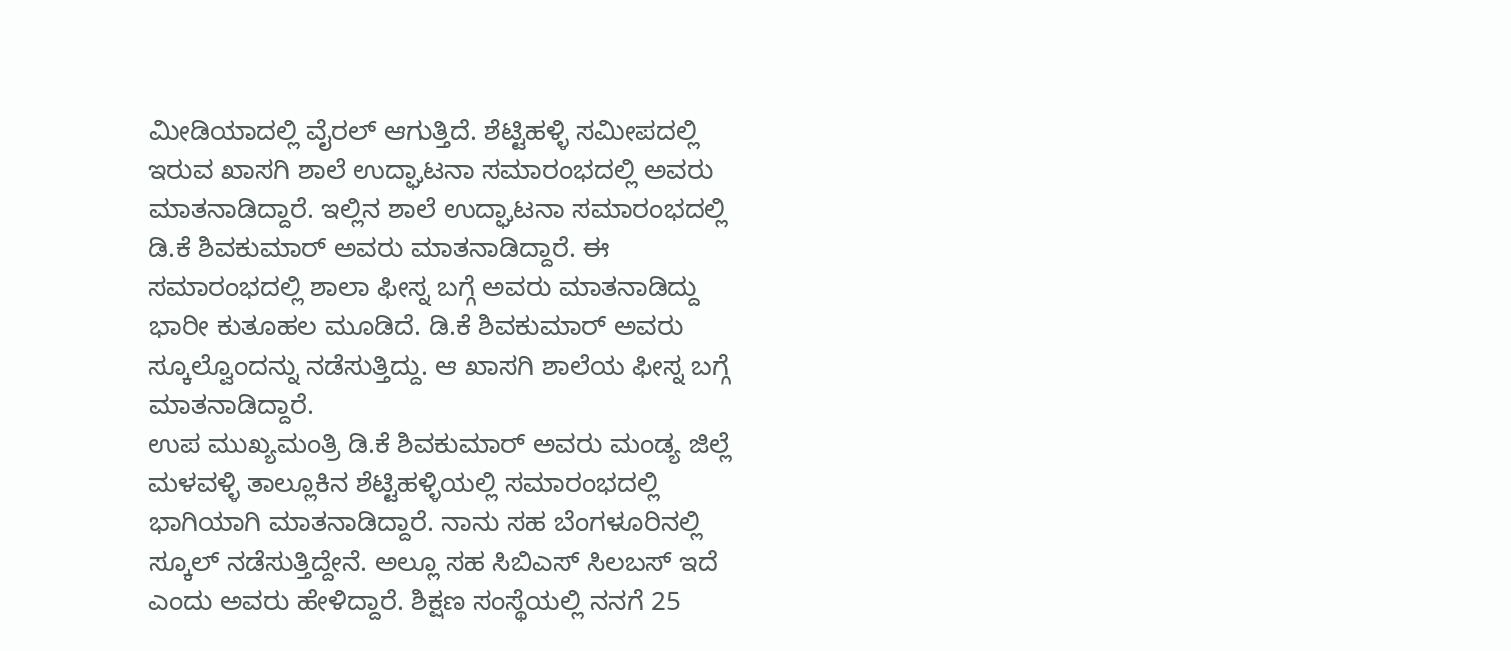ಮೀಡಿಯಾದಲ್ಲಿ ವೈರಲ್ ಆಗುತ್ತಿದೆ. ಶೆಟ್ಟಿಹಳ್ಳಿ ಸಮೀಪದಲ್ಲಿ ಇರುವ ಖಾಸಗಿ ಶಾಲೆ ಉದ್ಘಾಟನಾ ಸಮಾರಂಭದಲ್ಲಿ ಅವರು ಮಾತನಾಡಿದ್ದಾರೆ. ಇಲ್ಲಿನ ಶಾಲೆ ಉದ್ಘಾಟನಾ ಸಮಾರಂಭದಲ್ಲಿ ಡಿ.ಕೆ ಶಿವಕುಮಾರ್ ಅವರು ಮಾತನಾಡಿದ್ದಾರೆ. ಈ ಸಮಾರಂಭದಲ್ಲಿ ಶಾಲಾ ಫೀಸ್ನ ಬಗ್ಗೆ ಅವರು ಮಾತನಾಡಿದ್ದು ಭಾರೀ ಕುತೂಹಲ ಮೂಡಿದೆ. ಡಿ.ಕೆ ಶಿವಕುಮಾರ್ ಅವರು ಸ್ಕೂಲ್ವೊಂದನ್ನು ನಡೆಸುತ್ತಿದ್ದು. ಆ ಖಾಸಗಿ ಶಾಲೆಯ ಫೀಸ್ನ ಬಗ್ಗೆ ಮಾತನಾಡಿದ್ದಾರೆ.
ಉಪ ಮುಖ್ಯಮಂತ್ರಿ ಡಿ.ಕೆ ಶಿವಕುಮಾರ್ ಅವರು ಮಂಡ್ಯ ಜಿಲ್ಲೆ ಮಳವಳ್ಳಿ ತಾಲ್ಲೂಕಿನ ಶೆಟ್ಟಿಹಳ್ಳಿಯಲ್ಲಿ ಸಮಾರಂಭದಲ್ಲಿ ಭಾಗಿಯಾಗಿ ಮಾತನಾಡಿದ್ದಾರೆ. ನಾನು ಸಹ ಬೆಂಗಳೂರಿನಲ್ಲಿ ಸ್ಕೂಲ್ ನಡೆಸುತ್ತಿದ್ದೇನೆ. ಅಲ್ಲೂ ಸಹ ಸಿಬಿಎಸ್ ಸಿಲಬಸ್ ಇದೆ ಎಂದು ಅವರು ಹೇಳಿದ್ದಾರೆ. ಶಿಕ್ಷಣ ಸಂಸ್ಥೆಯಲ್ಲಿ ನನಗೆ 25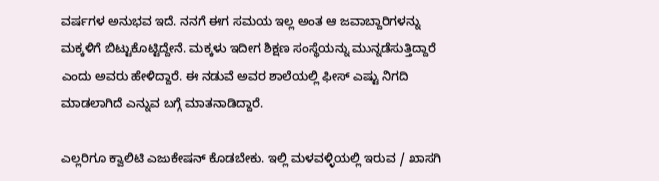ವರ್ಷಗಳ ಅನುಭವ ಇದೆ. ನನಗೆ ಈಗ ಸಮಯ ಇಲ್ಲ ಅಂತ ಆ ಜವಾಬ್ದಾರಿಗಳನ್ನು ಮಕ್ಕಳಿಗೆ ಬಿಟ್ಟುಕೊಟ್ಟಿದ್ದೇನೆ. ಮಕ್ಕಳು ಇದೀಗ ಶಿಕ್ಷಣ ಸಂಸ್ಥೆಯನ್ನು ಮುನ್ನಡೆಸುತ್ತಿದ್ದಾರೆ ಎಂದು ಅವರು ಹೇಳಿದ್ದಾರೆ. ಈ ನಡುವೆ ಅವರ ಶಾಲೆಯಲ್ಲಿ ಫೀಸ್ ಎಷ್ಟು ನಿಗದಿ ಮಾಡಲಾಗಿದೆ ಎನ್ನುವ ಬಗ್ಗೆ ಮಾತನಾಡಿದ್ದಾರೆ.

ಎಲ್ಲರಿಗೂ ಕ್ವಾಲಿಟಿ ಎಜುಕೇಷನ್ ಕೊಡಬೇಕು. ಇಲ್ಲಿ ಮಳವಳ್ಳಿಯಲ್ಲಿ ಇರುವ / ಖಾಸಗಿ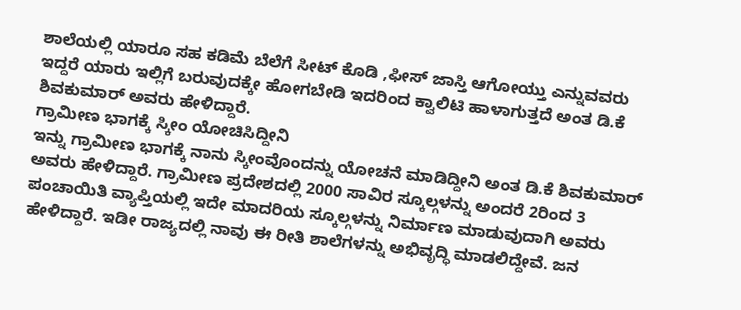ಶಾಲೆಯಲ್ಲಿ ಯಾರೂ ಸಹ ಕಡಿಮೆ ಬೆಲೆಗೆ ಸೀಟ್ ಕೊಡಿ ,ಫೀಸ್ ಜಾಸ್ತಿ ಆಗೋಯ್ತು ಎನ್ನುವವರು ಇದ್ದರೆ ಯಾರು ಇಲ್ಲಿಗೆ ಬರುವುದಕ್ಕೇ ಹೋಗಬೇಡಿ ಇದರಿಂದ ಕ್ವಾಲಿಟಿ ಹಾಳಾಗುತ್ತದೆ ಅಂತ ಡಿ.ಕೆ ಶಿವಕುಮಾರ್ ಅವರು ಹೇಳಿದ್ದಾರೆ.
ಗ್ರಾಮೀಣ ಭಾಗಕ್ಕೆ ಸ್ಕೀಂ ಯೋಚಿಸಿದ್ದೀನಿ
ಇನ್ನು ಗ್ರಾಮೀಣ ಭಾಗಕ್ಕೆ ನಾನು ಸ್ಕೀಂವೊಂದನ್ನು ಯೋಚನೆ ಮಾಡಿದ್ದೀನಿ ಅಂತ ಡಿ.ಕೆ ಶಿವಕುಮಾರ್ ಅವರು ಹೇಳಿದ್ದಾರೆ. ಗ್ರಾಮೀಣ ಪ್ರದೇಶದಲ್ಲಿ 2000 ಸಾವಿರ ಸ್ಕೂಲ್ಗಳನ್ನು ಅಂದರೆ 2ರಿಂದ 3 ಪಂಚಾಯಿತಿ ವ್ಯಾಪ್ತಿಯಲ್ಲಿ ಇದೇ ಮಾದರಿಯ ಸ್ಕೂಲ್ಗಳನ್ನು ನಿರ್ಮಾಣ ಮಾಡುವುದಾಗಿ ಅವರು ಹೇಳಿದ್ದಾರೆ. ಇಡೀ ರಾಜ್ಯದಲ್ಲಿ ನಾವು ಈ ರೀತಿ ಶಾಲೆಗಳನ್ನು ಅಭಿವೃದ್ಧಿ ಮಾಡಲಿದ್ದೇವೆ. ಜನ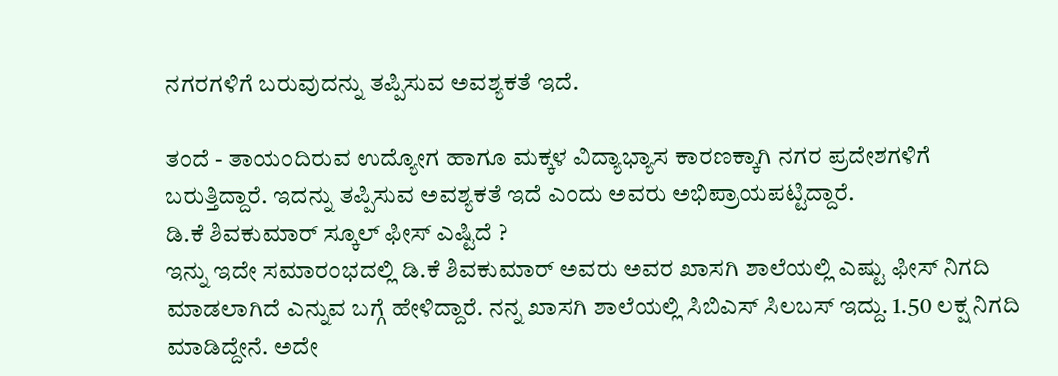ನಗರಗಳಿಗೆ ಬರುವುದನ್ನು ತಪ್ಪಿಸುವ ಅವಶ್ಯಕತೆ ಇದೆ.

ತಂದೆ - ತಾಯಂದಿರುವ ಉದ್ಯೋಗ ಹಾಗೂ ಮಕ್ಕಳ ವಿದ್ಯಾಭ್ಯಾಸ ಕಾರಣಕ್ಕಾಗಿ ನಗರ ಪ್ರದೇಶಗಳಿಗೆ ಬರುತ್ತಿದ್ದಾರೆ. ಇದನ್ನು ತಪ್ಪಿಸುವ ಅವಶ್ಯಕತೆ ಇದೆ ಎಂದು ಅವರು ಅಭಿಪ್ರಾಯಪಟ್ಟಿದ್ದಾರೆ.
ಡಿ.ಕೆ ಶಿವಕುಮಾರ್ ಸ್ಕೂಲ್ ಫೀಸ್ ಎಷ್ಟಿದೆ ?
ಇನ್ನು ಇದೇ ಸಮಾರಂಭದಲ್ಲಿ ಡಿ.ಕೆ ಶಿವಕುಮಾರ್ ಅವರು ಅವರ ಖಾಸಗಿ ಶಾಲೆಯಲ್ಲಿ ಎಷ್ಟು ಫೀಸ್ ನಿಗದಿ ಮಾಡಲಾಗಿದೆ ಎನ್ನುವ ಬಗ್ಗೆ ಹೇಳಿದ್ದಾರೆ. ನನ್ನ ಖಾಸಗಿ ಶಾಲೆಯಲ್ಲಿ ಸಿಬಿಎಸ್ ಸಿಲಬಸ್ ಇದ್ದು. 1.50 ಲಕ್ಷ ನಿಗದಿ ಮಾಡಿದ್ದೇನೆ. ಅದೇ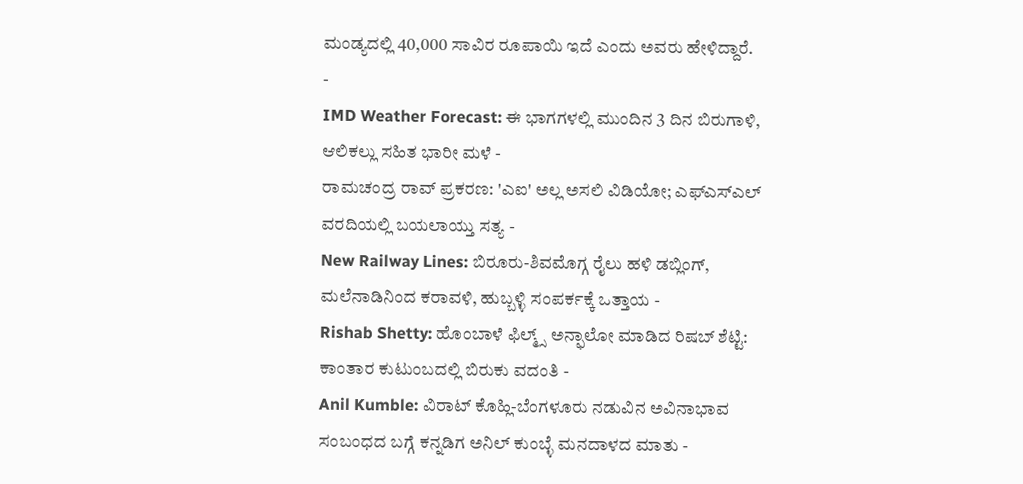ಮಂಡ್ಯದಲ್ಲಿ 40,000 ಸಾವಿರ ರೂಪಾಯಿ ಇದೆ ಎಂದು ಅವರು ಹೇಳಿದ್ದಾರೆ.
-
IMD Weather Forecast: ಈ ಭಾಗಗಳಲ್ಲಿ ಮುಂದಿನ 3 ದಿನ ಬಿರುಗಾಳಿ, ಆಲಿಕಲ್ಲು ಸಹಿತ ಭಾರೀ ಮಳೆ -
ರಾಮಚಂದ್ರ ರಾವ್ ಪ್ರಕರಣ: 'ಎಐ' ಅಲ್ಲ ಅಸಲಿ ವಿಡಿಯೋ; ಎಫ್ಎಸ್ಎಲ್ ವರದಿಯಲ್ಲಿ ಬಯಲಾಯ್ತು ಸತ್ಯ -
New Railway Lines: ಬಿರೂರು-ಶಿವಮೊಗ್ಗ ರೈಲು ಹಳಿ ಡಬ್ಲಿಂಗ್, ಮಲೆನಾಡಿನಿಂದ ಕರಾವಳಿ, ಹುಬ್ಬಳ್ಳಿ ಸಂಪರ್ಕಕ್ಕೆ ಒತ್ತಾಯ -
Rishab Shetty: ಹೊಂಬಾಳೆ ಫಿಲ್ಮ್ಸ್ ಅನ್ಫಾಲೋ ಮಾಡಿದ ರಿಷಬ್ ಶೆಟ್ಟಿ: ಕಾಂತಾರ ಕುಟುಂಬದಲ್ಲಿ ಬಿರುಕು ವದಂತಿ -
Anil Kumble: ವಿರಾಟ್ ಕೊಹ್ಲಿ-ಬೆಂಗಳೂರು ನಡುವಿನ ಅವಿನಾಭಾವ ಸಂಬಂಧದ ಬಗ್ಗೆ ಕನ್ನಡಿಗ ಅನಿಲ್ ಕುಂಬ್ಳೆ ಮನದಾಳದ ಮಾತು -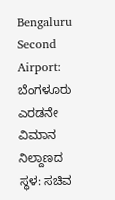Bengaluru Second Airport: ಬೆಂಗಳೂರು ಎರಡನೇ ವಿಮಾನ ನಿಲ್ದಾಣದ ಸ್ಥಳ: ಸಚಿವ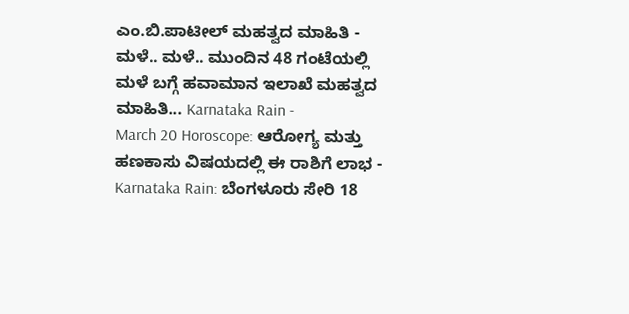ಎಂ.ಬಿ.ಪಾಟೀಲ್ ಮಹತ್ವದ ಮಾಹಿತಿ -
ಮಳೆ.. ಮಳೆ.. ಮುಂದಿನ 48 ಗಂಟೆಯಲ್ಲಿ ಮಳೆ ಬಗ್ಗೆ ಹವಾಮಾನ ಇಲಾಖೆ ಮಹತ್ವದ ಮಾಹಿತಿ... Karnataka Rain -
March 20 Horoscope: ಆರೋಗ್ಯ ಮತ್ತು ಹಣಕಾಸು ವಿಷಯದಲ್ಲಿ ಈ ರಾಶಿಗೆ ಲಾಭ -
Karnataka Rain: ಬೆಂಗಳೂರು ಸೇರಿ 18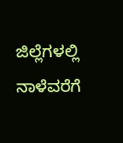ಜಿಲ್ಲೆಗಳಲ್ಲಿ ನಾಳೆವರೆಗೆ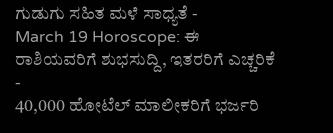ಗುಡುಗು ಸಹಿತ ಮಳೆ ಸಾಧ್ಯತೆ -
March 19 Horoscope: ಈ ರಾಶಿಯವರಿಗೆ ಶುಭಸುದ್ದಿ, ಇತರರಿಗೆ ಎಚ್ಚರಿಕೆ -
40,000 ಹೋಟೆಲ್ ಮಾಲೀಕರಿಗೆ ಭರ್ಜರಿ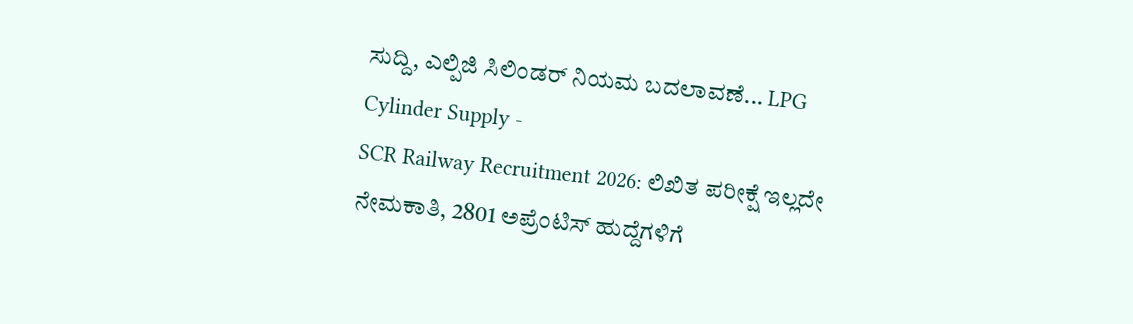ಸುದ್ದಿ, ಎಲ್ಪಿಜಿ ಸಿಲಿಂಡರ್ ನಿಯಮ ಬದಲಾವಣೆ... LPG Cylinder Supply -
SCR Railway Recruitment 2026: ಲಿಖಿತ ಪರೀಕ್ಷೆ ಇಲ್ಲದೇ ನೇಮಕಾತಿ, 2801 ಅಪ್ರೆಂಟಿಸ್ ಹುದ್ದೆಗಳಿಗೆ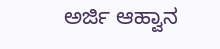ಅರ್ಜಿ ಆಹ್ವಾನ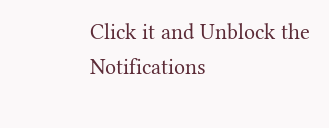Click it and Unblock the Notifications